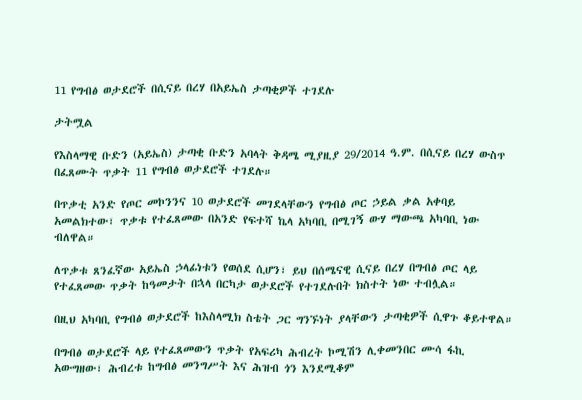11 የግብፅ ወታደሮች በሲናይ በረሃ በአይኤስ ታጣቂዎች ተገደሉ

ታትሟል

የእስላማዊ ቡድን (አይኤስ) ታጣቂ ቡድን አባላት ቅዳሜ ሚያዚያ 29/2014 ዓ.ም. በሲናይ በረሃ ውስጥ በፈጸሙት ጥቃት 11 የግብፅ ወታደሮች ተገደሉ።

በጥቃቲ አንድ የጦር መኮንንና 10 ወታደሮች መገደላቸውን የግብፅ ጦር ኃይል ቃል አቀባይ አመልክተው፣ ጥቃቱ የተፈጸመው በአንድ የፍተሻ ኬላ አካባቢ በሚገኝ ውሃ ማውጫ አካባቢ ነው ብለዋል።

ለጥቃቱ ጸንፈኛው አይኤስ ኃላፊነቱን የወሰደ ሲሆን፣ ይህ በሰሜናዊ ሲናይ በረሃ በግብፅ ጦር ላይ የተፈጸመው ጥቃት ከዓመታት በኋላ በርካታ ወታደሮች የተገደሉበት ክስተት ነው ተብሏል።

በዚህ አካባቢ የግብፅ ወታደሮች ከእስላሚክ ስቴት ጋር ግንኙነት ያላቸውን ታጣቂዎች ሲዋጉ ቆይተዋል።

በግብፅ ወታደሮች ላይ የተፈጸመውን ጥቃት የአፍሪካ ሕብረት ኮሚሽን ሊቀመንበር ሙሳ ፋኪ አውግዘው፣ ሕብረቱ ከግብፅ መንግሥት እና ሕዝብ ጎን እንደሚቆም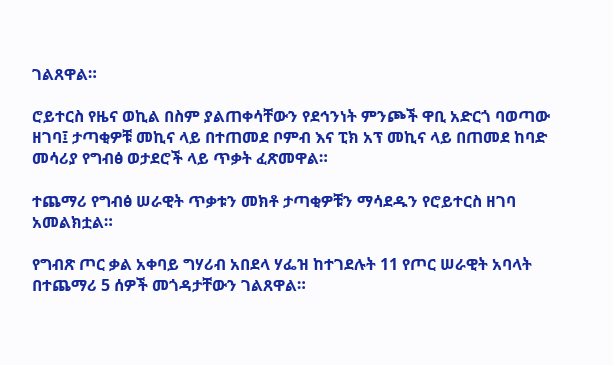ገልጸዋል።

ሮይተርስ የዜና ወኪል በስም ያልጠቀሳቸውን የደኅንነት ምንጮች ዋቢ አድርጎ ባወጣው ዘገባ፤ ታጣቂዎቹ መኪና ላይ በተጠመደ ቦምብ እና ፒክ አፕ መኪና ላይ በጠመደ ከባድ መሳሪያ የግብፅ ወታደሮች ላይ ጥቃት ፈጽመዋል።

ተጨማሪ የግብፅ ሠራዊት ጥቃቱን መክቶ ታጣቂዎቹን ማሳደዱን የሮይተርስ ዘገባ አመልክቷል።

የግብጽ ጦር ቃል አቀባይ ግሃሪብ አበደላ ሃፌዝ ከተገደሉት 11 የጦር ሠራዊት አባላት በተጨማሪ 5 ሰዎች መጎዳታቸውን ገልጸዋል።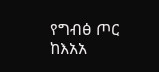የግብፅ ጦር ከእአአ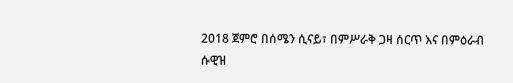2018 ጀምሮ በሰሜን ሲናይ፣ በምሥራቅ ጋዛ ሰርጥ እና በምዕራብ ሱዊዝ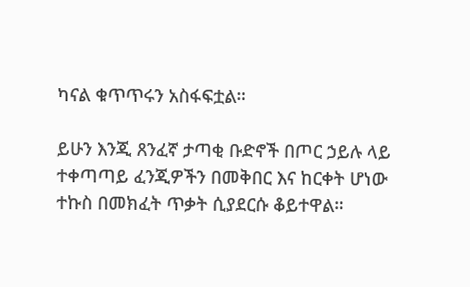ካናል ቁጥጥሩን አስፋፍቷል።

ይሁን እንጂ ጸንፈኛ ታጣቂ ቡድኖች በጦር ኃይሉ ላይ ተቀጣጣይ ፈንጂዎችን በመቅበር እና ከርቀት ሆነው ተኩስ በመክፈት ጥቃት ሲያደርሱ ቆይተዋል።